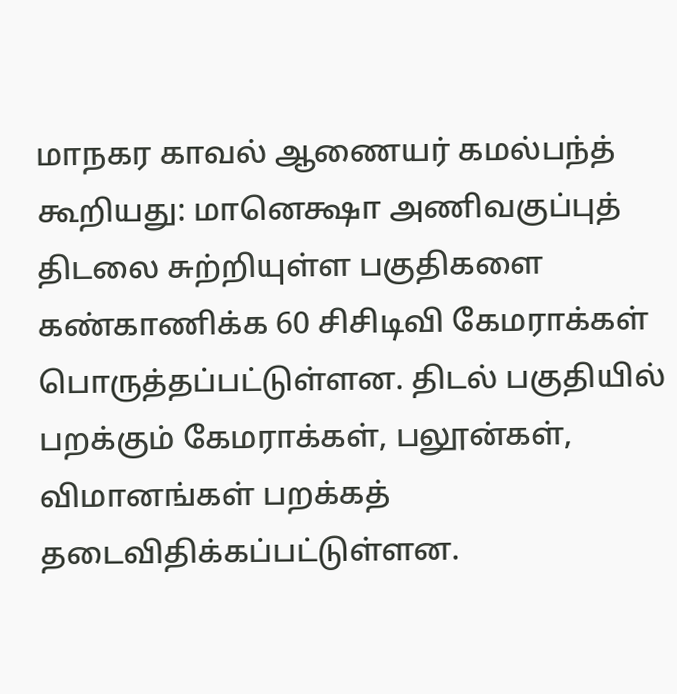மாநகர காவல் ஆணையர் கமல்பந்த் கூறியது: மானெக்ஷா அணிவகுப்புத் திடலை சுற்றியுள்ள பகுதிகளை கண்காணிக்க 60 சிசிடிவி கேமராக்கள் பொருத்தப்பட்டுள்ளன. திடல் பகுதியில் பறக்கும் கேமராக்கள், பலூன்கள், விமானங்கள் பறக்கத் தடைவிதிக்கப்பட்டுள்ளன.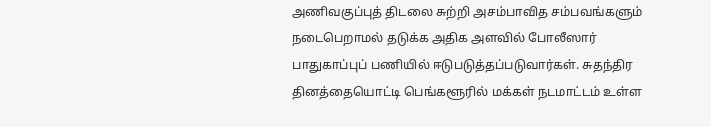அணிவகுப்புத் திடலை சுற்றி அசம்பாவித சம்பவங்களும் நடைபெறாமல் தடுக்க அதிக அளவில் போலீஸார் பாதுகாப்புப் பணியில் ஈடுபடுத்தப்படுவார்கள். சுதந்திர தினத்தையொட்டி பெங்களூரில் மக்கள் நடமாட்டம் உள்ள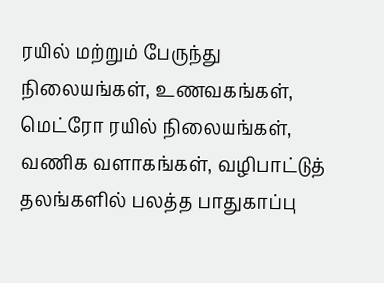ரயில் மற்றும் பேருந்து நிலையங்கள், உணவகங்கள், மெட்ரோ ரயில் நிலையங்கள், வணிக வளாகங்கள், வழிபாட்டுத் தலங்களில் பலத்த பாதுகாப்பு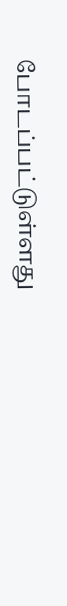போடப்பட்டுள்ளது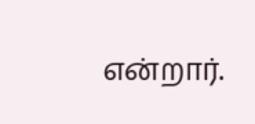என்றார்.